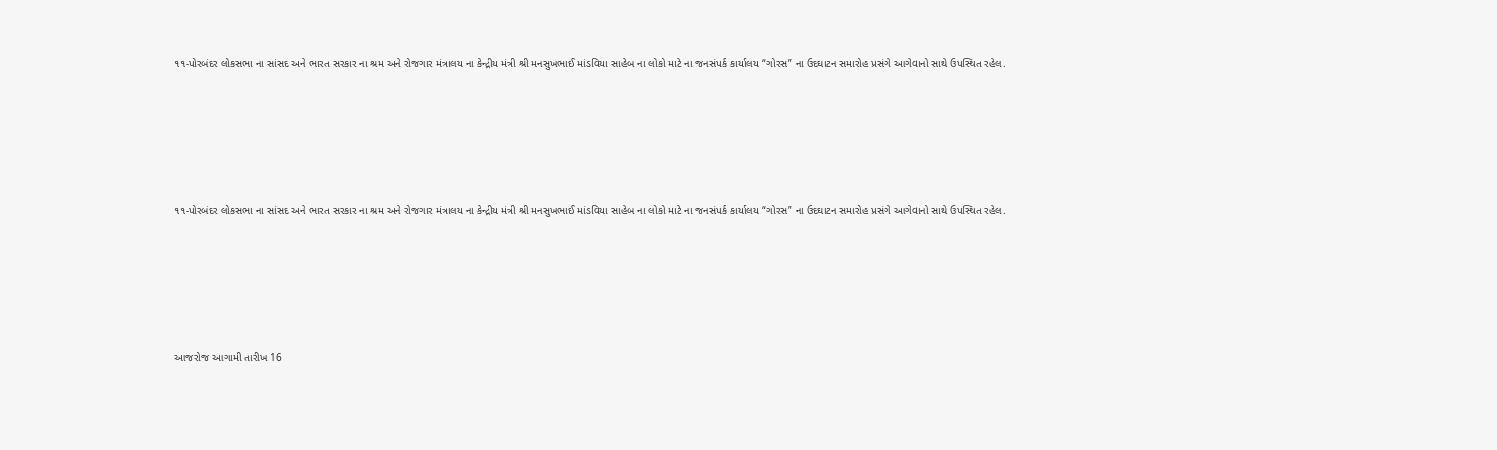૧૧-પોરબંદર લોકસભા ના સાંસદ અને ભારત સરકાર ના શ્રમ અને રોજગાર મંત્રાલય ના કેન્દ્રીય મંત્રી શ્રી મનસુખભાઈ માંડવિયા સાહેબ ના લોકો માટે ના જનસંપર્ક કાર્યાલય “ગોરસ” ના ઉદઘાટન સમારોહ પ્રસંગે આગેવાનો સાથે ઉપસ્થિત રહેલ.






૧૧-પોરબંદર લોકસભા ના સાંસદ અને ભારત સરકાર ના શ્રમ અને રોજગાર મંત્રાલય ના કેન્દ્રીય મંત્રી શ્રી મનસુખભાઈ માંડવિયા સાહેબ ના લોકો માટે ના જનસંપર્ક કાર્યાલય “ગોરસ” ના ઉદઘાટન સમારોહ પ્રસંગે આગેવાનો સાથે ઉપસ્થિત રહેલ.






આજરોજ આગામી તારીખ 16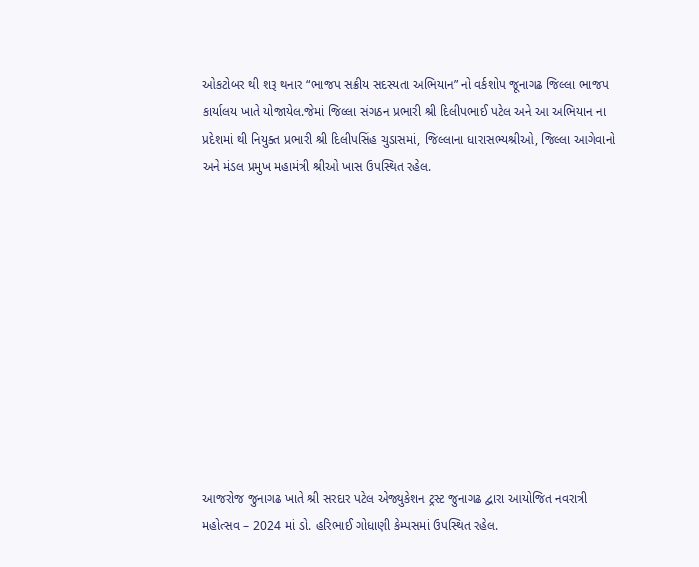ઓકટોબર થી શરૂ થનાર “ભાજપ સક્રીય સદસ્યતા અભિયાન” નો વર્કશોપ જૂનાગઢ જિલ્લા ભાજપ કાર્યાલય ખાતે યોજાયેલ.જેમાં જિલ્લા સંગઠન પ્રભારી શ્રી દિલીપભાઈ પટેલ અને આ અભિયાન ના પ્રદેશમાં થી નિયુક્ત પ્રભારી શ્રી દિલીપસિંહ ચુડાસમાં, જિલ્લાના ધારાસભ્યશ્રીઓ, જિલ્લા આગેવાનો અને મંડલ પ્રમુખ મહામંત્રી શ્રીઓ ખાસ ઉપસ્થિત રહેલ.











આજરોજ જુનાગઢ ખાતે શ્રી સરદાર પટેલ એજ્યુકેશન ટ્રસ્ટ જુનાગઢ દ્વારા આયોજિત નવરાત્રી મહોત્સવ – 2024 માં ડો. હરિભાઈ ગોધાણી કેમ્પસમાં ઉપસ્થિત રહેલ.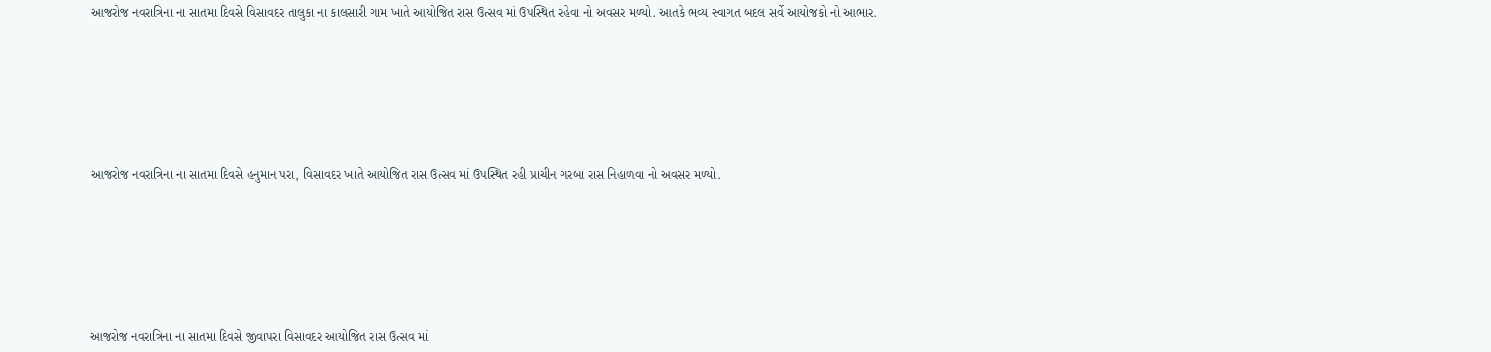આજરોજ નવરાત્રિના ના સાતમા દિવસે વિસાવદર તાલુકા ના કાલસારી ગામ ખાતે આયોજિત રાસ ઉત્સવ માં ઉપસ્થિત રહેવા નો અવસર મળ્યો. આતકે ભવ્ય સ્વાગત બદલ સર્વે આયોજકો નો આભાર.








આજરોજ નવરાત્રિના ના સાતમા દિવસે હનુમાન પરા, વિસાવદર ખાતે આયોજિત રાસ ઉત્સવ માં ઉપસ્થિત રહી પ્રાચીન ગરબા રાસ નિહાળવા નો અવસર મળ્યો.








આજરોજ નવરાત્રિના ના સાતમા દિવસે જીવાપરા વિસાવદર આયોજિત રાસ ઉત્સવ માં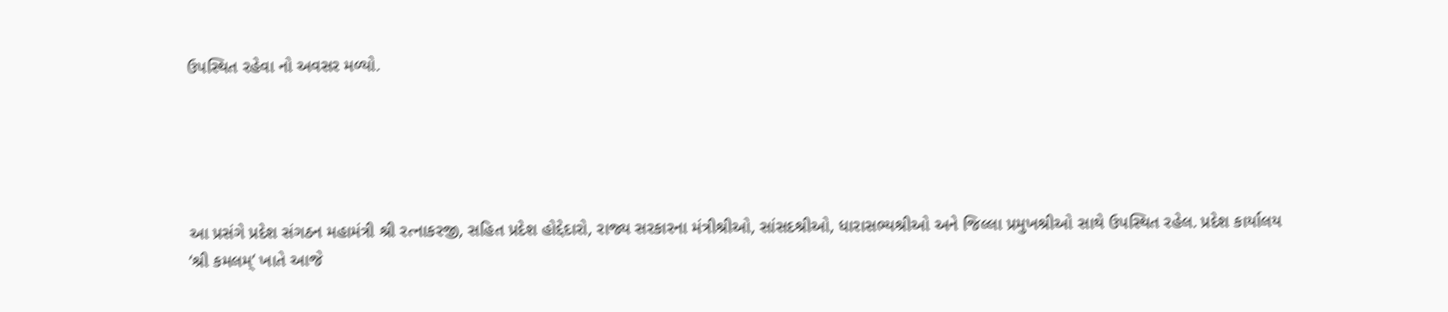ઉપસ્થિત રહેવા નો અવસર મળ્યો.





આ પ્રસંગે પ્રદેશ સંગઠન મહામંત્રી શ્રી રત્નાકરજી, સહિત પ્રદેશ હોદ્દેદારો, રાજ્ય સરકારના મંત્રીશ્રીઓ, સાંસદશ્રીઓ, ધારાસભ્યશ્રીઓ અને જિલ્લા પ્રમુખશ્રીઓ સાથે ઉપસ્થિત રહેલ. પ્રદેશ કાર્યાલય ‘શ્રી કમલમ્’ ખાતે આજે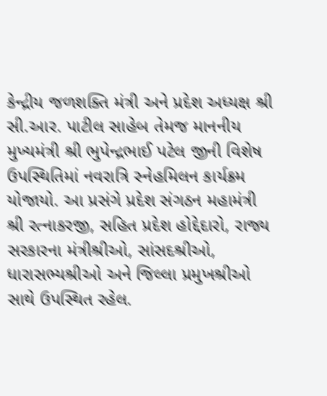કેન્દ્રીય જળશક્તિ મંત્રી અને પ્રદેશ અધ્યક્ષ શ્રી સી.આર. પાટીલ સાહેબ તેમજ માનનીય મુખ્યમંત્રી શ્રી ભુપેન્દ્રભાઈ પટેલ જીની વિશેષ ઉપસ્થિતિમાં નવરાત્રિ સ્નેહમિલન કાર્યક્રમ યોજાયો. આ પ્રસંગે પ્રદેશ સંગઠન મહામંત્રી શ્રી રત્નાકરજી, સહિત પ્રદેશ હોદ્દેદારો, રાજ્ય સરકારના મંત્રીશ્રીઓ, સાંસદશ્રીઓ, ધારાસભ્યશ્રીઓ અને જિલ્લા પ્રમુખશ્રીઓ સાથે ઉપસ્થિત રહેલ.